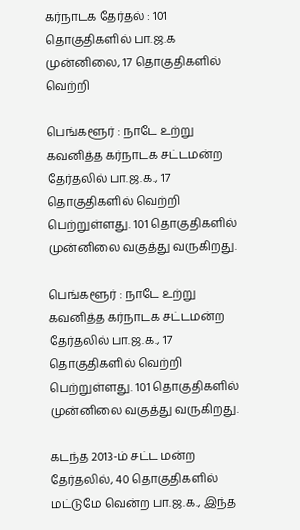கர்நாடக தேர்தல் : 101 தொகுதிகளில் பா.ஜ.க முன்னிலை, 17 தொகுதிகளில் வெற்றி

பெங்களூர் : நாடே உற்று கவனித்த கர்நாடக சட்டமன்ற தேர்தலில் பா.ஜ.க., 17 தொகுதிகளில் வெற்றி பெற்றுள்ளது. 101 தொகுதிகளில் முன்னிலை வகுத்து வருகிறது.

பெங்களூர் : நாடே உற்று கவனித்த கர்நாடக சட்டமன்ற தேர்தலில் பா.ஜ.க., 17 தொகுதிகளில் வெற்றி பெற்றுள்ளது. 101 தொகுதிகளில் முன்னிலை வகுத்து வருகிறது.

கடந்த 2013-ம் சட்ட மன்ற தேர்தலில், 40 தொகுதிகளில் மட்டுமே வென்ற பா.ஜ.க., இந்த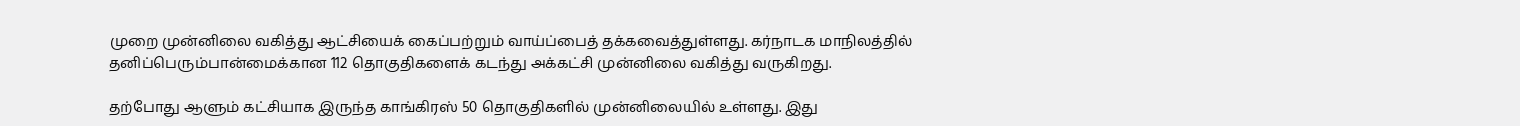முறை முன்னிலை வகித்து ஆட்சியைக் கைப்பற்றும் வாய்ப்பைத் தக்கவைத்துள்ளது. கர்நாடக மாநிலத்தில் தனிப்பெரும்பான்மைக்கான 112 தொகுதிகளைக் கடந்து அக்கட்சி முன்னிலை வகித்து வருகிறது.

தற்போது ஆளும் கட்சியாக இருந்த காங்கிரஸ் 50 தொகுதிகளில் முன்னிலையில் உள்ளது. இது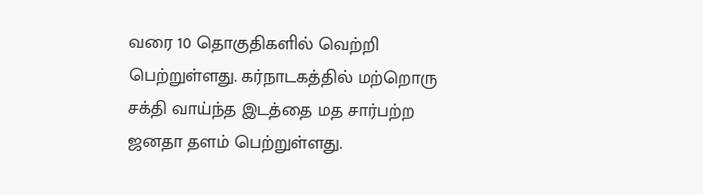வரை 10 தொகுதிகளில் வெற்றி பெற்றுள்ளது. கர்நாடகத்தில் மற்றொரு சக்தி வாய்ந்த இடத்தை மத சார்பற்ற ஜனதா தளம் பெற்றுள்ளது.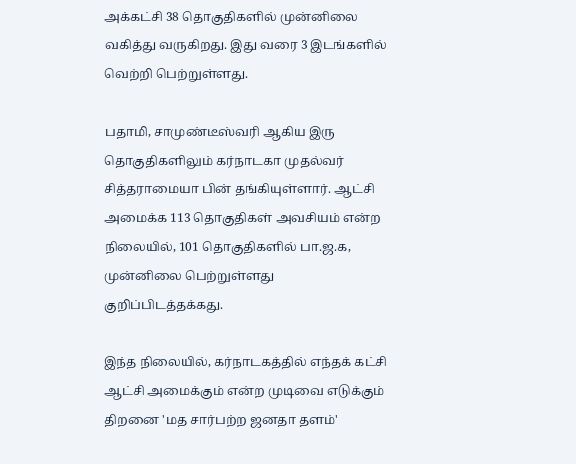அக்கட்சி 38 தொகுதிகளில் முன்னிலை வகித்து வருகிறது. இது வரை 3 இடங்களில் வெற்றி பெற்றுள்ளது.

பதாமி, சாமுண்டீஸ்வரி ஆகிய இரு தொகுதிகளிலும் கர்நாடகா முதல்வர் சித்தராமையா பின் தங்கியுள்ளார். ஆட்சி அமைக்க 113 தொகுதிகள் அவசியம் என்ற நிலையில், 101 தொகுதிகளில் பா.ஜ.க, முன்னிலை பெற்றுள்ளது குறிப்பிடத்தக்கது.

இந்த நிலையில், கர்நாடகத்தில் எந்தக் கட்சி ஆட்சி அமைக்கும் என்ற முடிவை எடுக்கும் திறனை 'மத சார்பற்ற ஜனதா தளம்'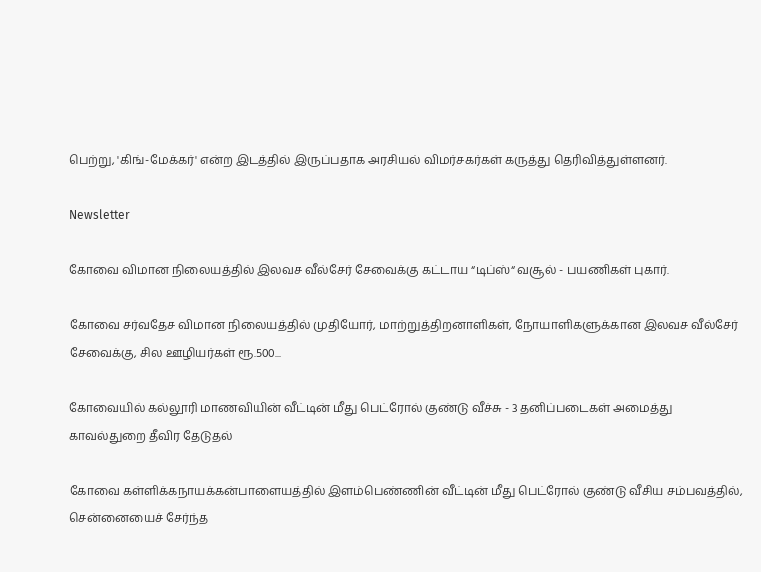பெற்று, 'கிங்-மேக்கர்' என்ற இடத்தில் இருப்பதாக அரசியல் விமர்சகர்கள் கருத்து தெரிவித்துள்ளனர்.

Newsletter

கோவை விமான நிலையத்தில் இலவச வீல்சேர் சேவைக்கு கட்டாய “டிப்ஸ்“ வசூல் - பயணிகள் புகார்.

கோவை சர்வதேச விமான நிலையத்தில் முதியோர், மாற்றுத்திறனாளிகள், நோயாளிகளுக்கான இலவச வீல்சேர் சேவைக்கு, சில ஊழியர்கள் ரூ.500...

கோவையில் கல்லூரி மாணவியின் வீட்டின் மீது பெட்ரோல் குண்டு வீச்சு - 3 தனிப்படைகள் அமைத்து காவல்துறை தீவிர தேடுதல்

கோவை கள்ளிக்கநாயக்கன்பாளையத்தில் இளம்பெண்ணின் வீட்டின் மீது பெட்ரோல் குண்டு வீசிய சம்பவத்தில், சென்னையைச் சேர்ந்த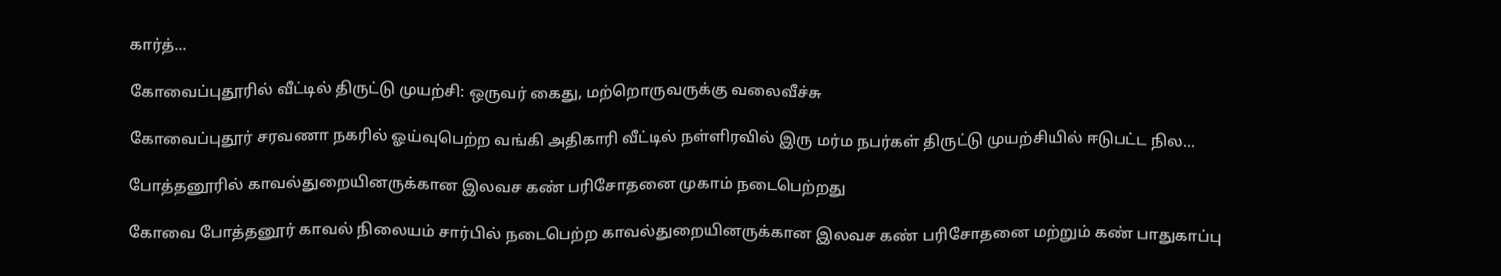கார்த்...

கோவைப்புதூரில் வீட்டில் திருட்டு முயற்சி: ஒருவர் கைது, மற்றொருவருக்கு வலைவீச்சு

கோவைப்புதூர் சரவணா நகரில் ஓய்வுபெற்ற வங்கி அதிகாரி வீட்டில் நள்ளிரவில் இரு மர்ம நபர்கள் திருட்டு முயற்சியில் ஈடுபட்ட நில...

போத்தனூரில் காவல்துறையினருக்கான இலவச கண் பரிசோதனை முகாம் நடைபெற்றது

கோவை போத்தனூர் காவல் நிலையம் சார்பில் நடைபெற்ற காவல்துறையினருக்கான இலவச கண் பரிசோதனை மற்றும் கண் பாதுகாப்பு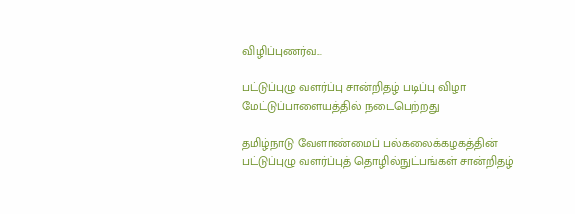விழிப்புணர்வ...

பட்டுப்புழு வளர்ப்பு சான்றிதழ் படிப்பு விழா மேட்டுப்பாளையத்தில் நடைபெற்றது

தமிழ்நாடு வேளாண்மைப் பல்கலைக்கழகத்தின் பட்டுப்புழு வளர்ப்புத் தொழில்நுட்பங்கள் சான்றிதழ்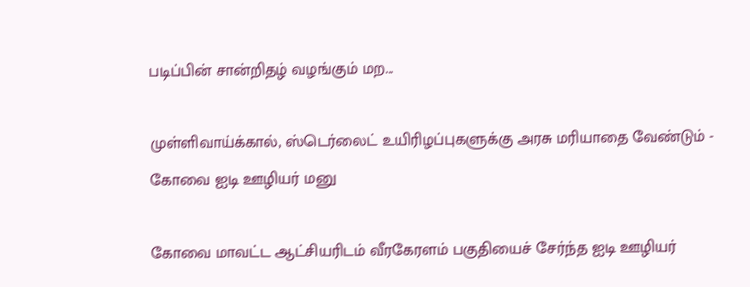படிப்பின் சான்றிதழ் வழங்கும் மற...

முள்ளிவாய்க்கால், ஸ்டெர்லைட் உயிரிழப்புகளுக்கு அரசு மரியாதை வேண்டும் - கோவை ஐடி ஊழியர் மனு

கோவை மாவட்ட ஆட்சியரிடம் வீரகேரளம் பகுதியைச் சேர்ந்த ஐடி ஊழியர்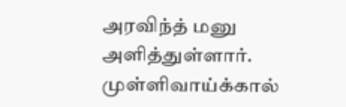அரவிந்த் மனு அளித்துள்ளார். முள்ளிவாய்க்கால்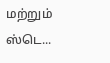மற்றும் ஸ்டெ...